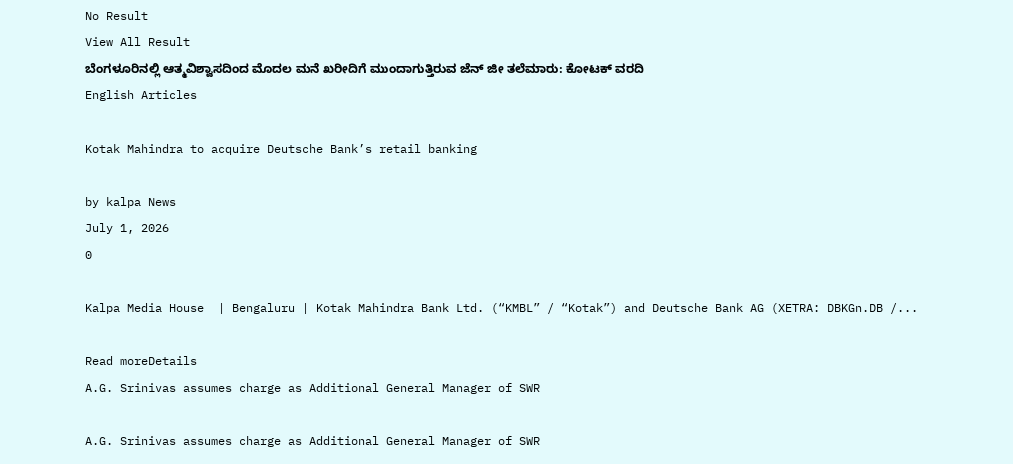No Result
View All Result
ಬೆಂಗಳೂರಿನಲ್ಲಿ ಆತ್ಮವಿಶ್ವಾಸದಿಂದ ಮೊದಲ ಮನೆ ಖರೀದಿಗೆ ಮುಂದಾಗುತ್ತಿರುವ ಜೆನ್ ಜೀ ತಲೆಮಾರು: ಕೋಟಕ್ ವರದಿ
English Articles

Kotak Mahindra to acquire Deutsche Bank’s retail banking

by kalpa News
July 1, 2026
0

Kalpa Media House  | Bengaluru | Kotak Mahindra Bank Ltd. (“KMBL” / “Kotak”) and Deutsche Bank AG (XETRA: DBKGn.DB /...

Read moreDetails
A.G. Srinivas assumes charge as Additional General Manager of SWR

A.G. Srinivas assumes charge as Additional General Manager of SWR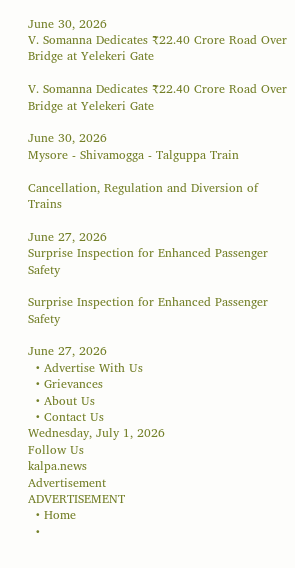June 30, 2026
V. Somanna Dedicates ₹22.40 Crore Road Over Bridge at Yelekeri Gate

V. Somanna Dedicates ₹22.40 Crore Road Over Bridge at Yelekeri Gate

June 30, 2026
Mysore - Shivamogga - Talguppa Train

Cancellation, Regulation and Diversion of Trains

June 27, 2026
Surprise Inspection for Enhanced Passenger Safety

Surprise Inspection for Enhanced Passenger Safety

June 27, 2026
  • Advertise With Us
  • Grievances
  • About Us
  • Contact Us
Wednesday, July 1, 2026
Follow Us
kalpa.news
Advertisement
ADVERTISEMENT
  • Home
  •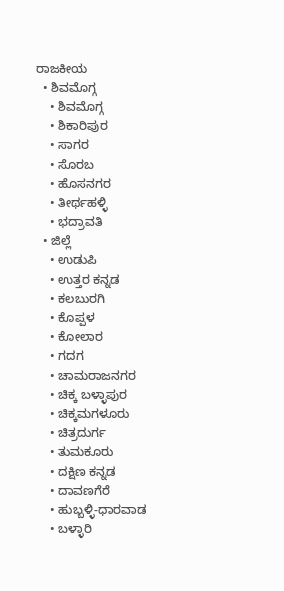ರಾಜಕೀಯ
  • ಶಿವಮೊಗ್ಗ
    • ಶಿವಮೊಗ್ಗ
    • ಶಿಕಾರಿಪುರ
    • ಸಾಗರ
    • ಸೊರಬ
    • ಹೊಸನಗರ
    • ತೀರ್ಥಹಳ್ಳಿ
    • ಭದ್ರಾವತಿ
  • ಜಿಲ್ಲೆ
    • ಉಡುಪಿ
    • ಉತ್ತರ ಕನ್ನಡ
    • ಕಲಬುರಗಿ
    • ಕೊಪ್ಪಳ
    • ಕೋಲಾರ
    • ಗದಗ
    • ಚಾಮರಾಜನಗರ
    • ಚಿಕ್ಕ ಬಳ್ಳಾಪುರ
    • ಚಿಕ್ಕಮಗಳೂರು
    • ಚಿತ್ರದುರ್ಗ
    • ತುಮಕೂರು
    • ದಕ್ಷಿಣ ಕನ್ನಡ
    • ದಾವಣಗೆರೆ
    • ಹುಬ್ಬಳ್ಳಿ-ಧಾರವಾಡ
    • ಬಳ್ಳಾರಿ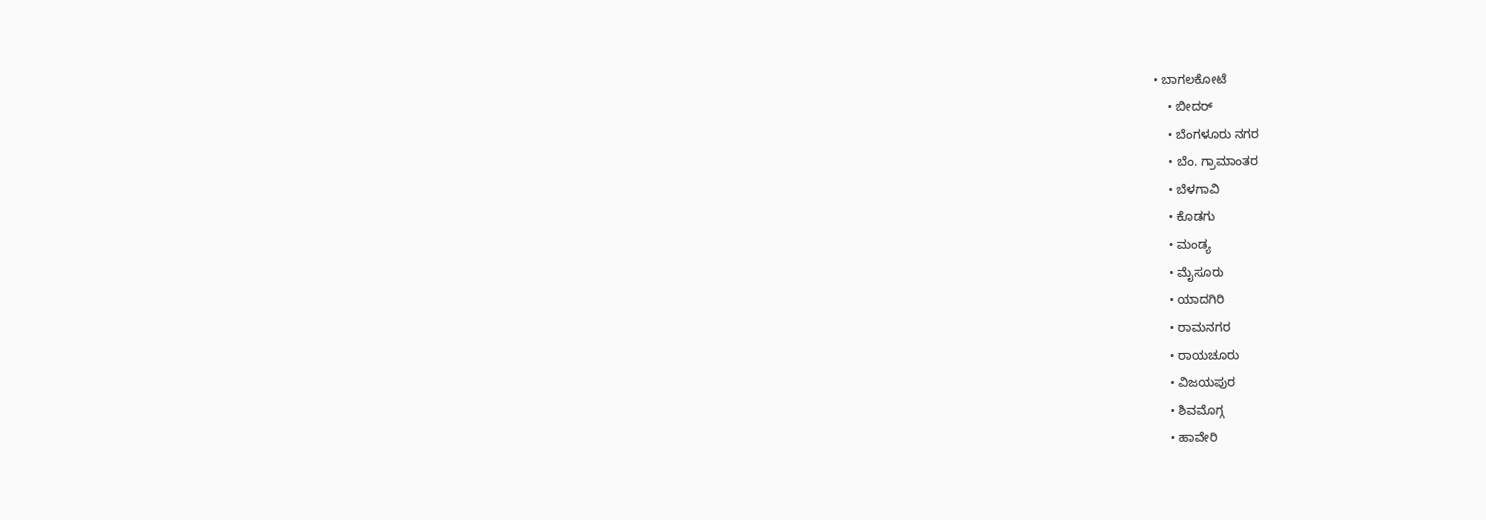• ಬಾಗಲಕೋಟೆ
    • ಬೀದರ್
    • ಬೆಂಗಳೂರು ನಗರ
    • ಬೆಂ. ಗ್ರಾಮಾಂತರ
    • ಬೆಳಗಾವಿ
    • ಕೊಡಗು
    • ಮಂಡ್ಯ
    • ಮೈಸೂರು
    • ಯಾದಗಿರಿ
    • ರಾಮನಗರ
    • ರಾಯಚೂರು
    • ವಿಜಯಪುರ
    • ಶಿವಮೊಗ್ಗ
    • ಹಾವೇರಿ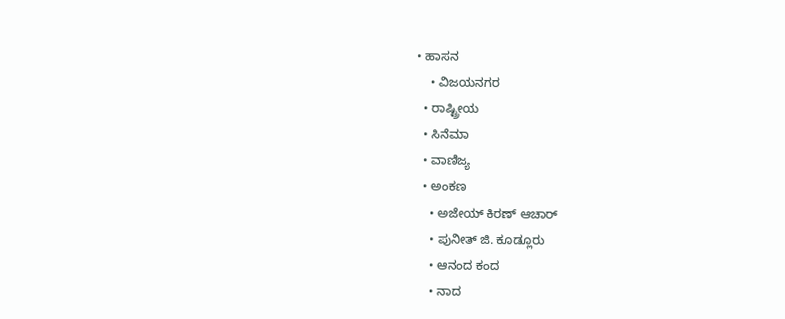• ಹಾಸನ
    • ವಿಜಯನಗರ
  • ರಾಷ್ಟ್ರೀಯ
  • ಸಿನೆಮಾ
  • ವಾಣಿಜ್ಯ
  • ಅಂಕಣ
    • ಅಜೇಯ್ ಕಿರಣ್ ಆಚಾರ್
    • ಪುನೀತ್ ಜಿ. ಕೂಡ್ಲೂರು
    • ಆನಂದ ಕಂದ
    • ನಾದ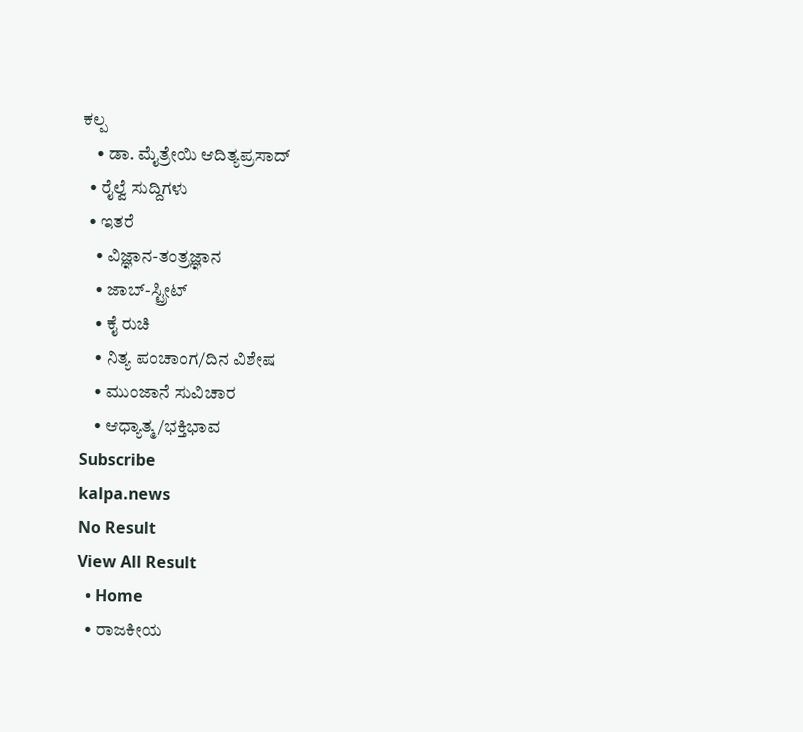ಕಲ್ಪ
    • ಡಾ. ಮೈತ್ರೇಯಿ ಆದಿತ್ಯಪ್ರಸಾದ್
  • ರೈಲ್ವೆ ಸುದ್ದಿಗಳು
  • ಇತರೆ
    • ವಿಜ್ಞಾನ-ತಂತ್ರಜ್ಞಾನ
    • ಜಾಬ್-ಸ್ಟ್ರೀಟ್
    • ಕೈ ರುಚಿ
    • ನಿತ್ಯ ಪಂಚಾಂಗ/ದಿನ ವಿಶೇಷ
    • ಮುಂಜಾನೆ ಸುವಿಚಾರ
    • ಆಧ್ಯಾತ್ಮ/ಭಕ್ತಿಭಾವ
Subscribe
kalpa.news
No Result
View All Result
  • Home
  • ರಾಜಕೀಯ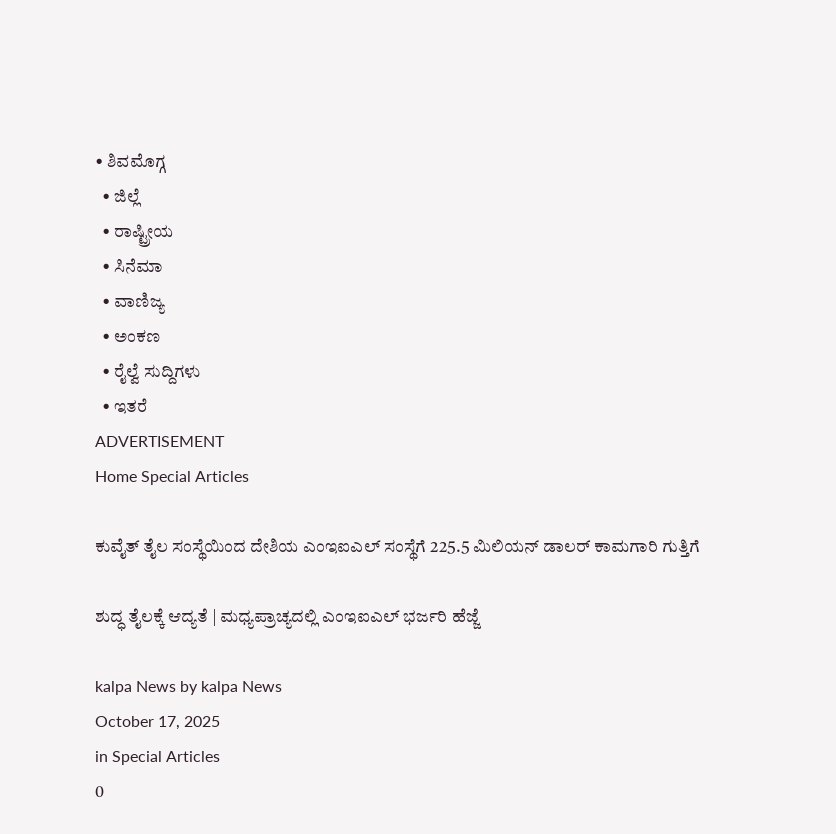• ಶಿವಮೊಗ್ಗ
  • ಜಿಲ್ಲೆ
  • ರಾಷ್ಟ್ರೀಯ
  • ಸಿನೆಮಾ
  • ವಾಣಿಜ್ಯ
  • ಅಂಕಣ
  • ರೈಲ್ವೆ ಸುದ್ದಿಗಳು
  • ಇತರೆ
ADVERTISEMENT
Home Special Articles

ಕುವೈತ್ ತೈಲ ಸಂಸ್ಥೆಯಿಂದ ದೇಶಿಯ ಎಂಇಐಎಲ್ ಸಂಸ್ಥೆಗೆ 225.5 ಮಿಲಿಯನ್ ಡಾಲರ್ ಕಾಮಗಾರಿ ಗುತ್ತಿಗೆ

ಶುದ್ಧ ತೈಲಕ್ಕೆ ಆದ್ಯತೆ | ಮಧ್ಯಪ್ರಾಚ್ಯದಲ್ಲಿ ಎಂಇಐಎಲ್ ಭರ್ಜರಿ ಹೆಜ್ಜೆ

kalpa News by kalpa News
October 17, 2025
in Special Articles
0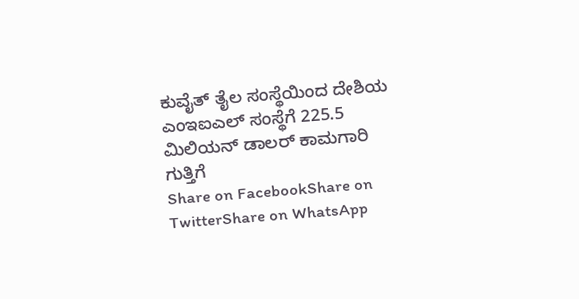ಕುವೈತ್ ತೈಲ ಸಂಸ್ಥೆಯಿಂದ ದೇಶಿಯ ಎಂಇಐಎಲ್ ಸಂಸ್ಥೆಗೆ 225.5 ಮಿಲಿಯನ್ ಡಾಲರ್ ಕಾಮಗಾರಿ ಗುತ್ತಿಗೆ
Share on FacebookShare on TwitterShare on WhatsApp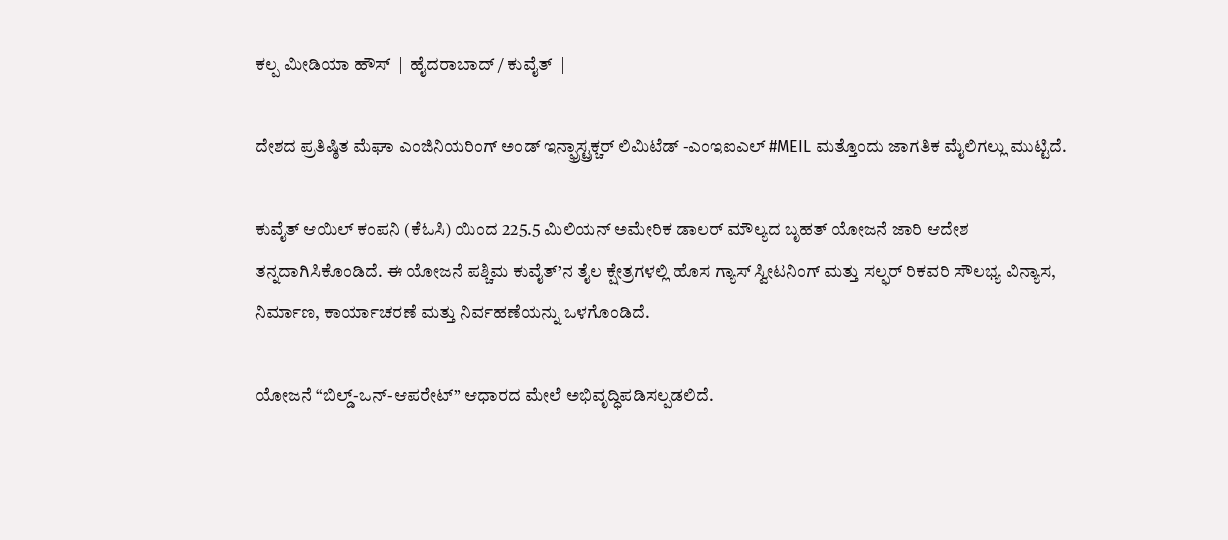ಕಲ್ಪ ಮೀಡಿಯಾ ಹೌಸ್  |  ಹೈದರಾಬಾದ್ / ಕುವೈತ್  |

ದೇಶದ ಪ್ರತಿಷ್ಠಿತ ಮೆಘಾ ಎಂಜಿನಿಯರಿಂಗ್ ಅಂಡ್ ಇನ್ಫ್ರಾಸ್ಟ್ರಕ್ಚರ್ ಲಿಮಿಟೆಡ್ -ಎಂಇಐಎಲ್ #MEIL ಮತ್ತೊಂದು ಜಾಗತಿಕ ಮೈಲಿಗಲ್ಲು ಮುಟ್ಟಿದೆ.

ಕುವೈತ್ ಆಯಿಲ್ ಕಂಪನಿ (ಕೆಓಸಿ) ಯಿಂದ 225.5 ಮಿಲಿಯನ್ ಅಮೇರಿಕ ಡಾಲರ್ ಮೌಲ್ಯದ ಬೃಹತ್ ಯೋಜನೆ ಜಾರಿ ಆದೇಶ ತನ್ನದಾಗಿಸಿಕೊಂಡಿದೆ. ಈ ಯೋಜನೆ ಪಶ್ಚಿಮ ಕುವೈತ್’ನ ತೈಲ ಕ್ಷೇತ್ರಗಳಲ್ಲಿ ಹೊಸ ಗ್ಯಾಸ್ ಸ್ವೀಟನಿಂಗ್ ಮತ್ತು ಸಲ್ಫರ್ ರಿಕವರಿ ಸೌಲಭ್ಯ ವಿನ್ಯಾಸ, ನಿರ್ಮಾಣ, ಕಾರ್ಯಾಚರಣೆ ಮತ್ತು ನಿರ್ವಹಣೆಯನ್ನು ಒಳಗೊಂಡಿದೆ.

ಯೋಜನೆ “ಬಿಲ್ಡ್-ಒನ್-ಆಪರೇಟ್” ಆಧಾರದ ಮೇಲೆ ಅಭಿವೃದ್ಧಿಪಡಿಸಲ್ಪಡಲಿದೆ.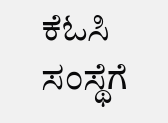ಕೆಓಸಿ ಸಂಸ್ಥೆಗೆ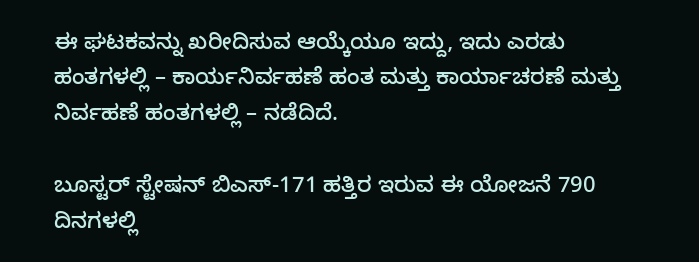ಈ ಘಟಕವನ್ನು ಖರೀದಿಸುವ ಆಯ್ಕೆಯೂ ಇದ್ದು, ಇದು ಎರಡು ಹಂತಗಳಲ್ಲಿ – ಕಾರ್ಯನಿರ್ವಹಣೆ ಹಂತ ಮತ್ತು ಕಾರ್ಯಾಚರಣೆ ಮತ್ತು ನಿರ್ವಹಣೆ ಹಂತಗಳಲ್ಲಿ – ನಡೆದಿದೆ.

ಬೂಸ್ಟರ್ ಸ್ಟೇಷನ್ ಬಿಎಸ್-171 ಹತ್ತಿರ ಇರುವ ಈ ಯೋಜನೆ 790 ದಿನಗಳಲ್ಲಿ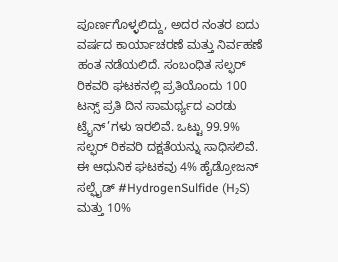ಪೂರ್ಣಗೊಳ್ಳಲಿದ್ದು, ಅದರ ನಂತರ ಐದು ವರ್ಷದ ಕಾರ್ಯಾಚರಣೆ ಮತ್ತು ನಿರ್ವಹಣೆ ಹಂತ ನಡೆಯಲಿದೆ. ಸಂಬಂಧಿತ ಸಲ್ಫರ್ ರಿಕವರಿ ಘಟಕನಲ್ಲಿ ಪ್ರತಿಯೊಂದು 100 ಟನ್ಸ್ ಪ್ರತಿ ದಿನ ಸಾಮರ್ಥ್ಯದ ಎರಡು ಟ್ರೈನ್’ಗಳು ಇರಲಿವೆ. ಒಟ್ಟು 99.9% ಸಲ್ಫರ್ ರಿಕವರಿ ದಕ್ಷತೆಯನ್ನು ಸಾಧಿಸಲಿವೆ. ಈ ಆಧುನಿಕ ಘಟಕವು 4% ಹೈಡ್ರೋಜನ್ ಸಲ್ಫೈಡ್ #HydrogenSulfide (H₂S) ಮತ್ತು 10%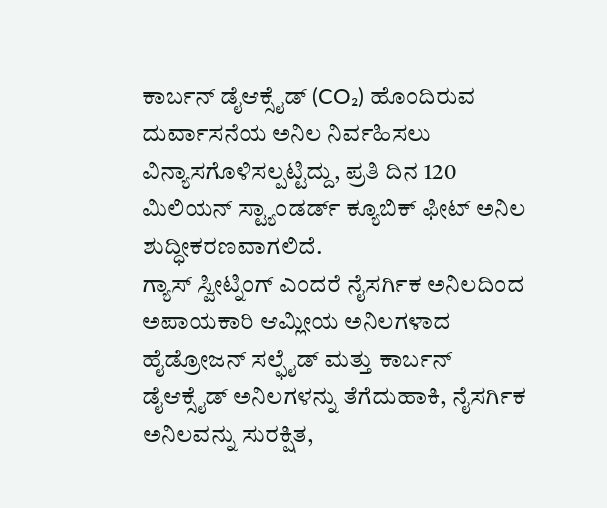ಕಾರ್ಬನ್ ಡೈಆಕ್ಸೈಡ್ (CO₂) ಹೊಂದಿರುವ ದುರ್ವಾಸನೆಯ ಅನಿಲ ನಿರ್ವಹಿಸಲು ವಿನ್ಯಾಸಗೊಳಿಸಲ್ಪಟ್ಟಿದ್ದು, ಪ್ರತಿ ದಿನ 120 ಮಿಲಿಯನ್ ಸ್ಟ್ಯಾಂಡರ್ಡ್ ಕ್ಯೂಬಿಕ್ ಫೀಟ್ ಅನಿಲ ಶುದ್ಧೀಕರಣವಾಗಲಿದೆ.
ಗ್ಯಾಸ್ ಸ್ವೀಟ್ನಿಂಗ್ ಎಂದರೆ ನೈಸರ್ಗಿಕ ಅನಿಲದಿಂದ ಅಪಾಯಕಾರಿ ಆಮ್ಲೀಯ ಅನಿಲಗಳಾದ ಹೈಡ್ರೋಜನ್ ಸಲ್ಫೈಡ್ ಮತ್ತು ಕಾರ್ಬನ್ ಡೈಆಕ್ಸೈಡ್ ಅನಿಲಗಳನ್ನು ತೆಗೆದುಹಾಕಿ, ನೈಸರ್ಗಿಕ ಅನಿಲವನ್ನು ಸುರಕ್ಷಿತ,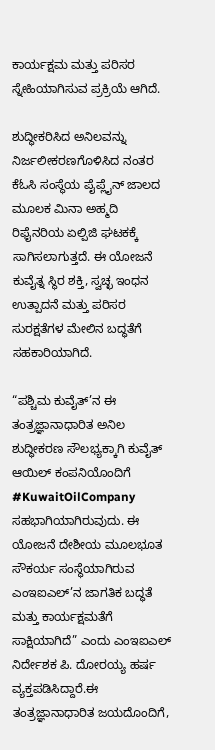ಕಾರ್ಯಕ್ಷಮ ಮತ್ತು ಪರಿಸರ ಸ್ನೇಹಿಯಾಗಿಸುವ ಪ್ರಕ್ರಿಯೆ ಆಗಿದೆ.

ಶುದ್ಧೀಕರಿಸಿದ ಅನಿಲವನ್ನು ನಿರ್ಜಲೀಕರಣಗೊಳಿಸಿದ ನಂತರ ಕೆಓಸಿ ಸಂಸ್ಥೆಯ ಪೈಪ್ಲೈನ್ ಜಾಲದ ಮೂಲಕ ಮಿನಾ ಅಹ್ಮದಿ ರಿಫೈನರಿಯ ಏಲ್ಪಿಜಿ ಘಟಕಕ್ಕೆ ಸಾಗಿಸಲಾಗುತ್ತದೆ. ಈ ಯೋಜನೆ ಕುವೈತ್ನ ಸ್ಥಿರ ಶಕ್ತಿ, ಸ್ವಚ್ಛ ಇಂಧನ ಉತ್ಪಾದನೆ ಮತ್ತು ಪರಿಸರ ಸುರಕ್ಷತೆಗಳ ಮೇಲಿನ ಬದ್ಧತೆಗೆ ಸಹಕಾರಿಯಾಗಿದೆ.

“ಪಶ್ಚಿಮ ಕುವೈತ್’ನ ಈ ತಂತ್ರಜ್ಞಾನಾಧಾರಿತ ಅನಿಲ ಶುದ್ಧೀಕರಣ ಸೌಲಭ್ಯಕ್ಕಾಗಿ ಕುವೈತ್ ಆಯಿಲ್ ಕಂಪನಿಯೊಂದಿಗೆ #KuwaitOilCompany ಸಹಭಾಗಿಯಾಗಿರುವುದು. ಈ ಯೋಜನೆ ದೇಶೀಯ ಮೂಲಭೂತ ಸೌಕರ್ಯ ಸಂಸ್ಥೆಯಾಗಿರುವ ಎಂಇಐಎಲ್’ನ ಜಾಗತಿಕ ಬದ್ಧತೆ ಮತ್ತು ಕಾರ್ಯಕ್ಷಮತೆಗೆ ಸಾಕ್ಷಿಯಾಗಿದೆ” ಎಂದು ಎಂಇಐಎಲ್ ನಿರ್ದೇಶಕ ಪಿ. ದೋರಯ್ಯ ಹರ್ಷ ವ್ಯಕ್ತಪಡಿಸಿದ್ದಾರೆ.ಈ ತಂತ್ರಜ್ಞಾನಾಧಾರಿತ ಜಯದೊಂದಿಗೆ,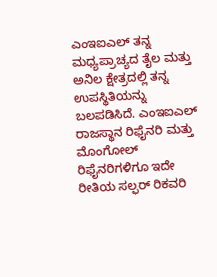ಎಂಇಐಎಲ್ ತನ್ನ ಮಧ್ಯಪ್ರಾಚ್ಯದ ತೈಲ ಮತ್ತು ಅನಿಲ ಕ್ಷೇತ್ರದಲ್ಲಿ ತನ್ನ ಉಪಸ್ಥಿತಿಯನ್ನು ಬಲಪಡಿಸಿದೆ. ಎಂಇಐಎಲ್ ರಾಜಸ್ಥಾನ ರಿಫೈನರಿ ಮತ್ತು ಮೊಂಗೋಲ್ ರಿಫೈನರಿಗಳಿಗೂ ಇದೇ ರೀತಿಯ ಸಲ್ಫರ್ ರಿಕವರಿ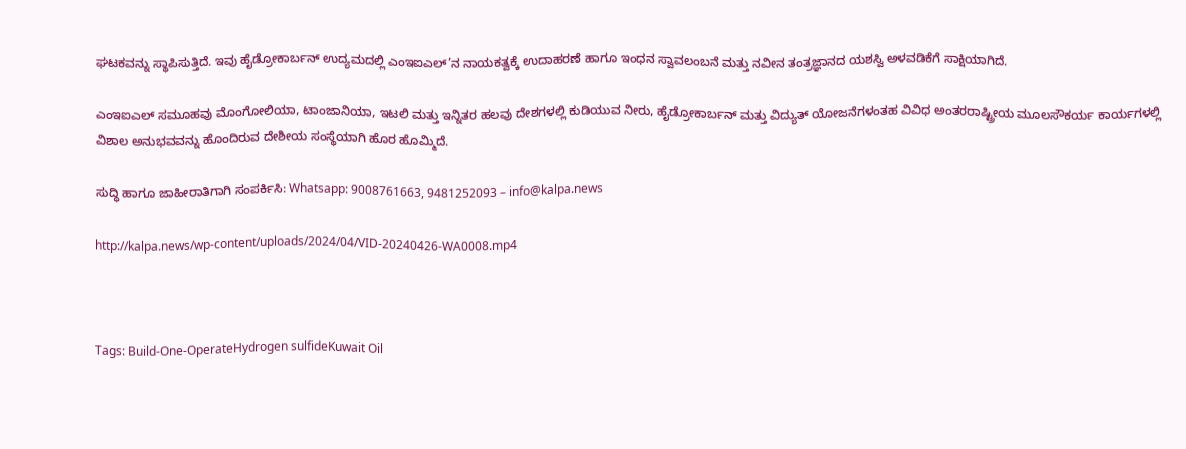ಘಟಕವನ್ನು ಸ್ಥಾಪಿಸುತ್ತಿದೆ. ಇವು ಹೈಡ್ರೋಕಾರ್ಬನ್ ಉದ್ಯಮದಲ್ಲಿ ಎಂಇಐಎಲ್’ನ ನಾಯಕತ್ವಕ್ಕೆ ಉದಾಹರಣೆ ಹಾಗೂ ಇಂಧನ ಸ್ವಾವಲಂಬನೆ ಮತ್ತು ನವೀನ ತಂತ್ರಜ್ಞಾನದ ಯಶಸ್ವಿ ಅಳವಡಿಕೆಗೆ ಸಾಕ್ಷಿಯಾಗಿದೆ.

ಎಂಇಐಎಲ್ ಸಮೂಹವು ಮೊಂಗೋಲಿಯಾ, ಟಾಂಜಾನಿಯಾ, ಇಟಲಿ ಮತ್ತು ಇನ್ನಿತರ ಹಲವು ದೇಶಗಳಲ್ಲಿ ಕುಡಿಯುವ ನೀರು, ಹೈಡ್ರೋಕಾರ್ಬನ್ ಮತ್ತು ವಿದ್ಯುತ್ ಯೋಜನೆಗಳಂತಹ ವಿವಿಧ ಅಂತರರಾಷ್ಟ್ರೀಯ ಮೂಲಸೌಕರ್ಯ ಕಾರ್ಯಗಳಲ್ಲಿ ವಿಶಾಲ ಅನುಭವವನ್ನು ಹೊಂದಿರುವ ದೇಶೀಯ ಸಂಸ್ಥೆಯಾಗಿ ಹೊರ ಹೊಮ್ಮಿದೆ.

ಸುದ್ಧಿ ಹಾಗೂ ಜಾಹೀರಾತಿಗಾಗಿ ಸಂಪರ್ಕಿಸಿ: Whatsapp: 9008761663, 9481252093 – info@kalpa.news

http://kalpa.news/wp-content/uploads/2024/04/VID-20240426-WA0008.mp4



Tags: Build-One-OperateHydrogen sulfideKuwait Oil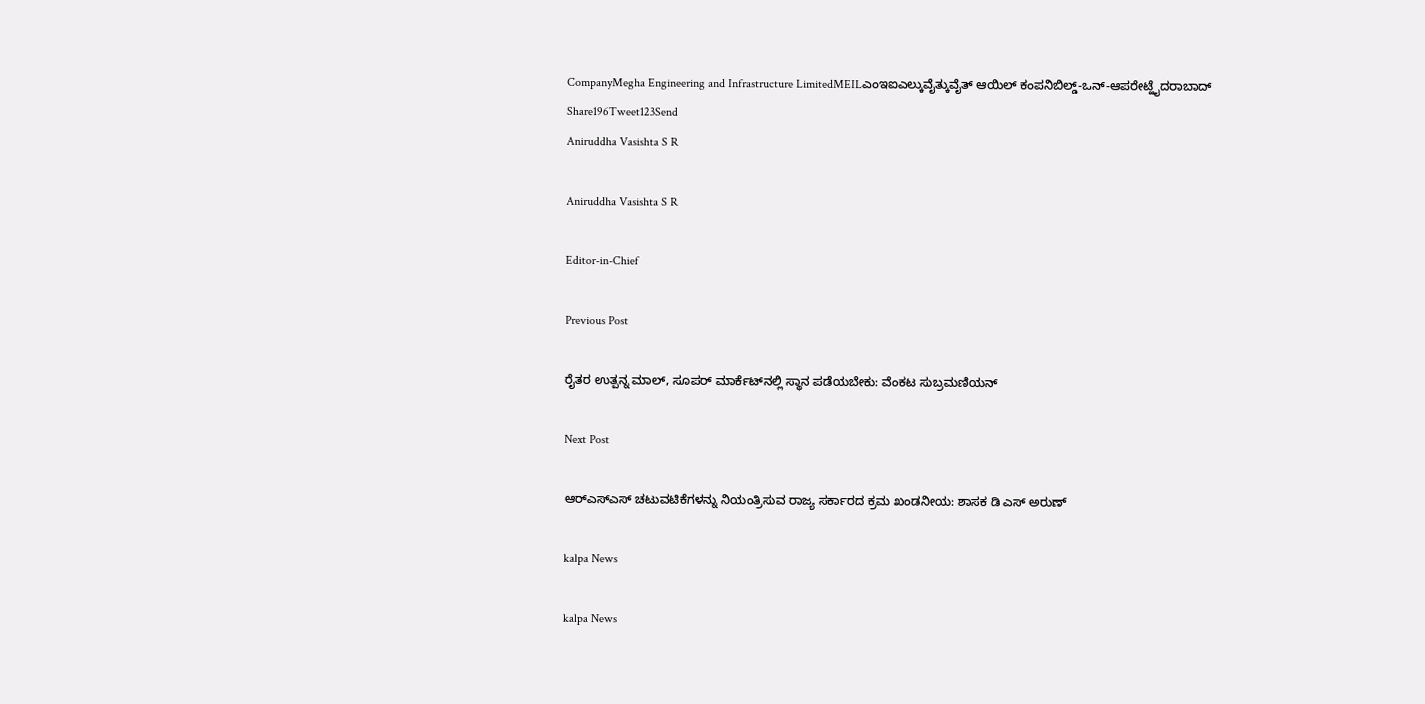CompanyMegha Engineering and Infrastructure LimitedMEILಎಂಇಐಎಲ್ಕುವೈತ್ಕುವೈತ್ ಆಯಿಲ್ ಕಂಪನಿಬಿಲ್ಡ್-ಒನ್-ಆಪರೇಟ್ಹೈದರಾಬಾದ್
Share196Tweet123Send
Aniruddha Vasishta S R

Aniruddha Vasishta S R

Editor-in-Chief

Previous Post

ರೈತರ ಉತ್ಪನ್ನ ಮಾಲ್, ಸೂಪರ್ ಮಾರ್ಕೆಟ್‌ನಲ್ಲಿ ಸ್ಥಾನ ಪಡೆಯಬೇಕು: ವೆಂಕಟ ಸುಬ್ರಮಣಿಯನ್

Next Post

ಆರ್‌ಎಸ್‌ಎಸ್ ಚಟುವಟಿಕೆಗಳನ್ನು ನಿಯಂತ್ರಿಸುವ ರಾಜ್ಯ ಸರ್ಕಾರದ ಕ್ರಮ ಖಂಡನೀಯ: ಶಾಸಕ ಡಿ ಎಸ್ ಅರುಣ್

kalpa News

kalpa News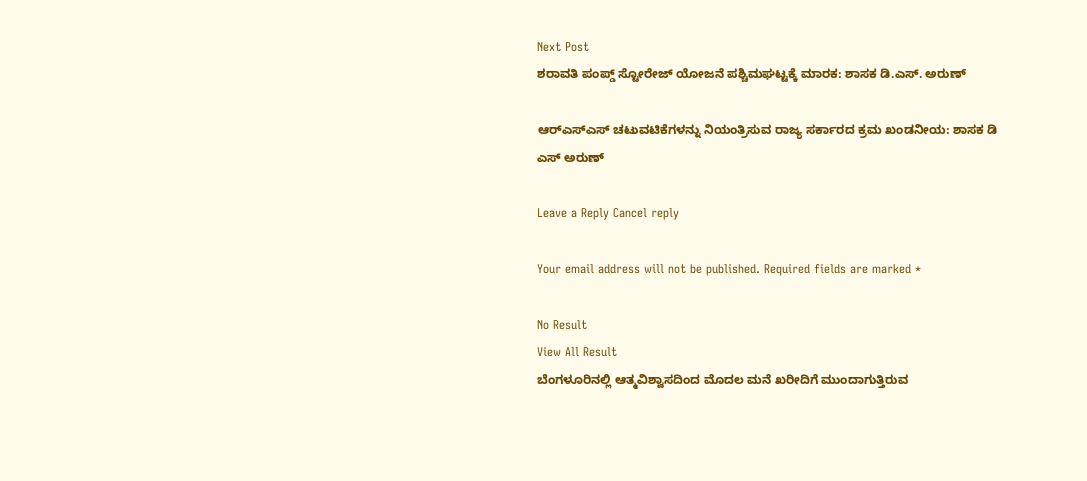Next Post
ಶರಾವತಿ ಪಂಪ್ಡ್ ಸ್ಟೋರೇಜ್ ಯೋಜನೆ ಪಶ್ಚಿಮಘಟ್ಟಕ್ಕೆ ಮಾರಕ: ಶಾಸಕ ಡಿ.ಎಸ್. ಅರುಣ್

ಆರ್‌ಎಸ್‌ಎಸ್ ಚಟುವಟಿಕೆಗಳನ್ನು ನಿಯಂತ್ರಿಸುವ ರಾಜ್ಯ ಸರ್ಕಾರದ ಕ್ರಮ ಖಂಡನೀಯ: ಶಾಸಕ ಡಿ ಎಸ್ ಅರುಣ್

Leave a Reply Cancel reply

Your email address will not be published. Required fields are marked *

No Result
View All Result
ಬೆಂಗಳೂರಿನಲ್ಲಿ ಆತ್ಮವಿಶ್ವಾಸದಿಂದ ಮೊದಲ ಮನೆ ಖರೀದಿಗೆ ಮುಂದಾಗುತ್ತಿರುವ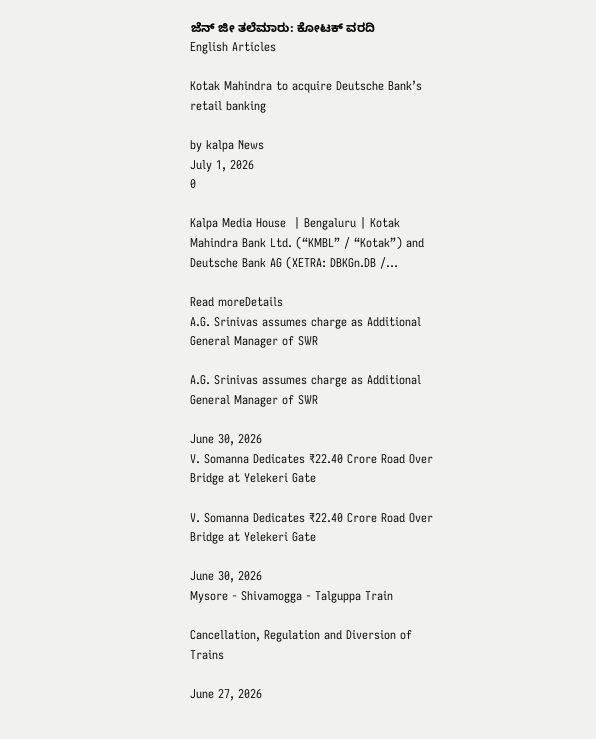ಜೆನ್ ಜೀ ತಲೆಮಾರು: ಕೋಟಕ್ ವರದಿ
English Articles

Kotak Mahindra to acquire Deutsche Bank’s retail banking

by kalpa News
July 1, 2026
0

Kalpa Media House  | Bengaluru | Kotak Mahindra Bank Ltd. (“KMBL” / “Kotak”) and Deutsche Bank AG (XETRA: DBKGn.DB /...

Read moreDetails
A.G. Srinivas assumes charge as Additional General Manager of SWR

A.G. Srinivas assumes charge as Additional General Manager of SWR

June 30, 2026
V. Somanna Dedicates ₹22.40 Crore Road Over Bridge at Yelekeri Gate

V. Somanna Dedicates ₹22.40 Crore Road Over Bridge at Yelekeri Gate

June 30, 2026
Mysore - Shivamogga - Talguppa Train

Cancellation, Regulation and Diversion of Trains

June 27, 2026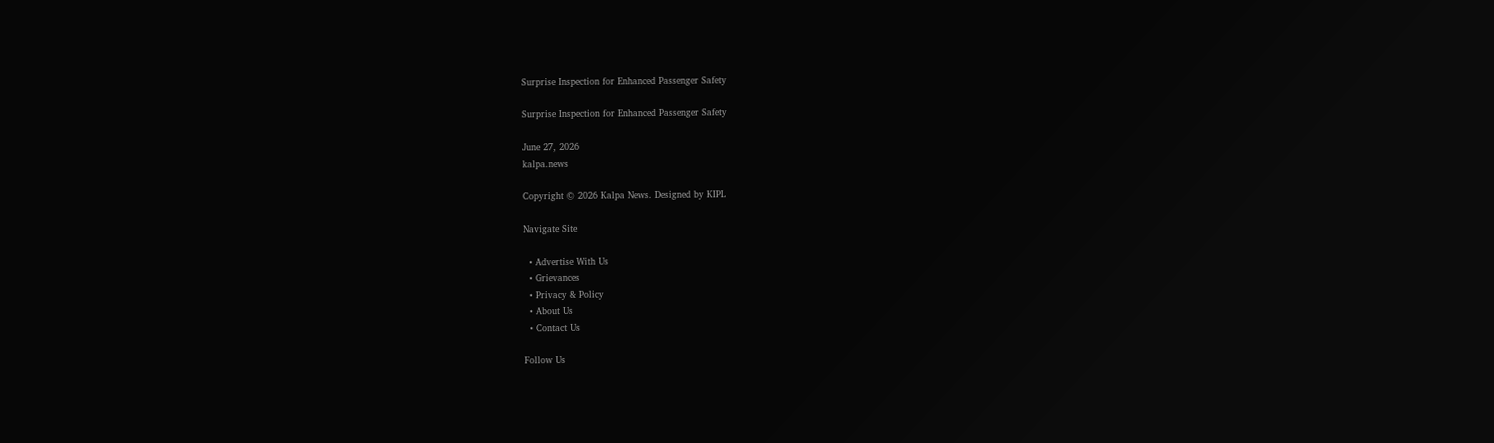Surprise Inspection for Enhanced Passenger Safety

Surprise Inspection for Enhanced Passenger Safety

June 27, 2026
kalpa.news

Copyright © 2026 Kalpa News. Designed by KIPL

Navigate Site

  • Advertise With Us
  • Grievances
  • Privacy & Policy
  • About Us
  • Contact Us

Follow Us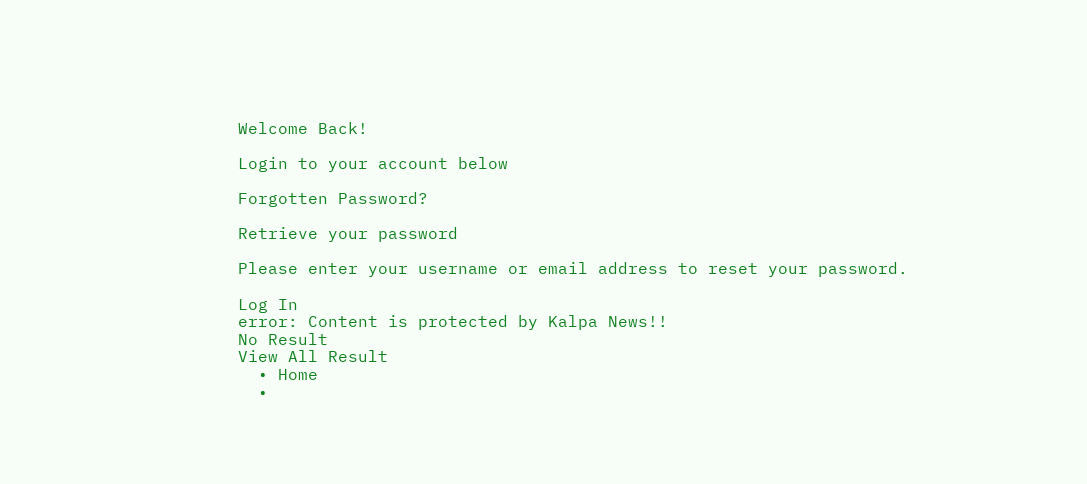Welcome Back!

Login to your account below

Forgotten Password?

Retrieve your password

Please enter your username or email address to reset your password.

Log In
error: Content is protected by Kalpa News!!
No Result
View All Result
  • Home
  •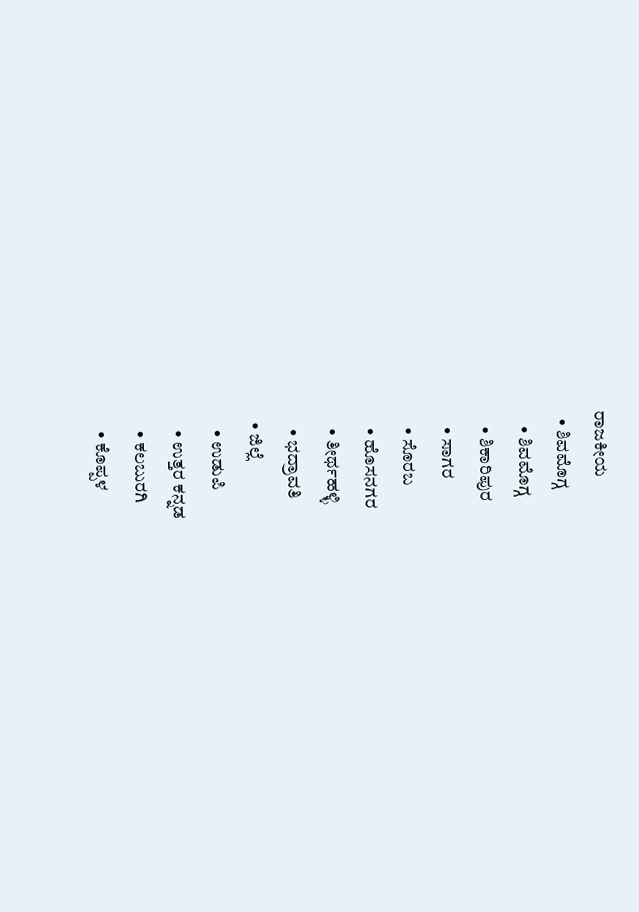ರಾಜಕೀಯ
  • ಶಿವಮೊಗ್ಗ
    • ಶಿವಮೊಗ್ಗ
    • ಶಿಕಾರಿಪುರ
    • ಸಾಗರ
    • ಸೊರಬ
    • ಹೊಸನಗರ
    • ತೀರ್ಥಹಳ್ಳಿ
    • ಭದ್ರಾವತಿ
  • ಜಿಲ್ಲೆ
    • ಉಡುಪಿ
    • ಉತ್ತರ ಕನ್ನಡ
    • ಕಲಬುರಗಿ
    • ಕೊಪ್ಪಳ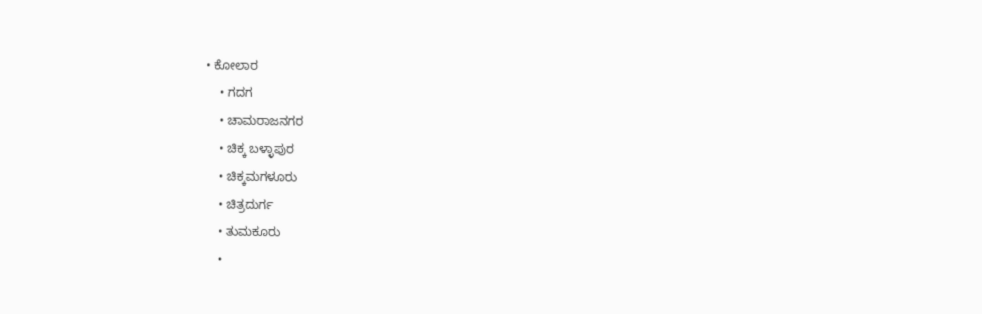• ಕೋಲಾರ
    • ಗದಗ
    • ಚಾಮರಾಜನಗರ
    • ಚಿಕ್ಕ ಬಳ್ಳಾಪುರ
    • ಚಿಕ್ಕಮಗಳೂರು
    • ಚಿತ್ರದುರ್ಗ
    • ತುಮಕೂರು
    •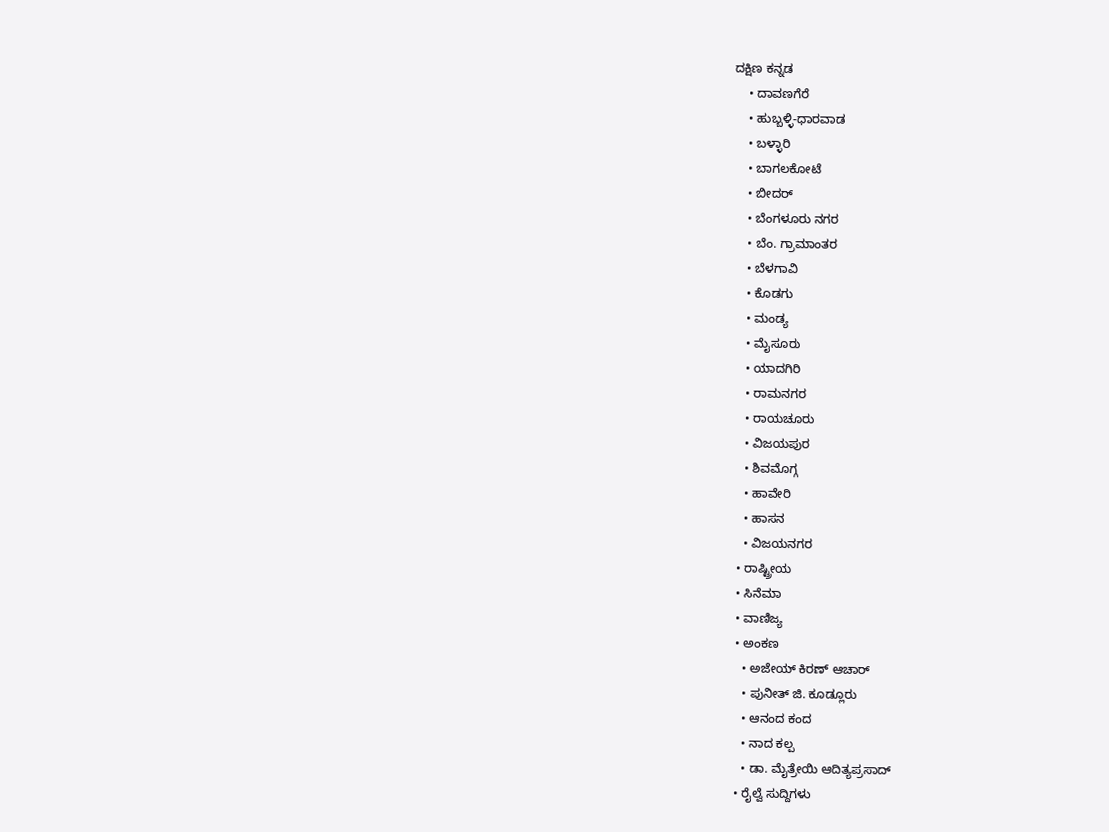ದಕ್ಷಿಣ ಕನ್ನಡ
    • ದಾವಣಗೆರೆ
    • ಹುಬ್ಬಳ್ಳಿ-ಧಾರವಾಡ
    • ಬಳ್ಳಾರಿ
    • ಬಾಗಲಕೋಟೆ
    • ಬೀದರ್
    • ಬೆಂಗಳೂರು ನಗರ
    • ಬೆಂ. ಗ್ರಾಮಾಂತರ
    • ಬೆಳಗಾವಿ
    • ಕೊಡಗು
    • ಮಂಡ್ಯ
    • ಮೈಸೂರು
    • ಯಾದಗಿರಿ
    • ರಾಮನಗರ
    • ರಾಯಚೂರು
    • ವಿಜಯಪುರ
    • ಶಿವಮೊಗ್ಗ
    • ಹಾವೇರಿ
    • ಹಾಸನ
    • ವಿಜಯನಗರ
  • ರಾಷ್ಟ್ರೀಯ
  • ಸಿನೆಮಾ
  • ವಾಣಿಜ್ಯ
  • ಅಂಕಣ
    • ಅಜೇಯ್ ಕಿರಣ್ ಆಚಾರ್
    • ಪುನೀತ್ ಜಿ. ಕೂಡ್ಲೂರು
    • ಆನಂದ ಕಂದ
    • ನಾದ ಕಲ್ಪ
    • ಡಾ. ಮೈತ್ರೇಯಿ ಆದಿತ್ಯಪ್ರಸಾದ್
  • ರೈಲ್ವೆ ಸುದ್ದಿಗಳು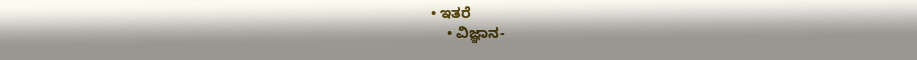• ಇತರೆ
    • ವಿಜ್ಞಾನ-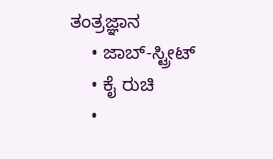ತಂತ್ರಜ್ಞಾನ
    • ಜಾಬ್-ಸ್ಟ್ರೀಟ್
    • ಕೈ ರುಚಿ
    •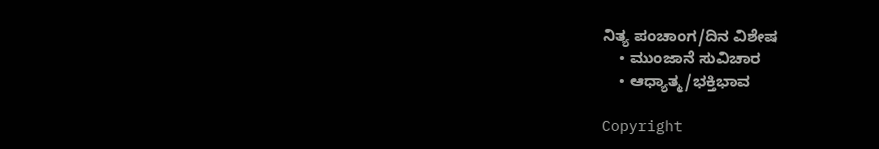ನಿತ್ಯ ಪಂಚಾಂಗ/ದಿನ ವಿಶೇಷ
    • ಮುಂಜಾನೆ ಸುವಿಚಾರ
    • ಆಧ್ಯಾತ್ಮ/ಭಕ್ತಿಭಾವ

Copyright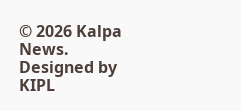© 2026 Kalpa News. Designed by KIPL